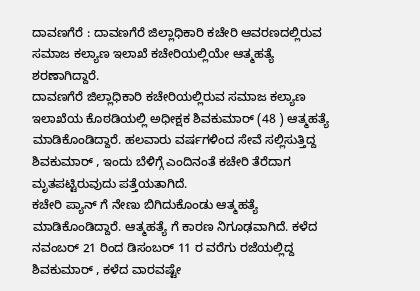ದಾವಣಗೆರೆ : ದಾವಣಗೆರೆ ಜಿಲ್ಲಾಧಿಕಾರಿ ಕಚೇರಿ ಆವರಣದಲ್ಲಿರುವ ಸಮಾಜ ಕಲ್ಯಾಣ ಇಲಾಖೆ ಕಚೇರಿಯಲ್ಲಿಯೇ ಆತ್ಮಹತ್ಯೆ ಶರಣಾಗಿದ್ದಾರೆ.
ದಾವಣಗೆರೆ ಜಿಲ್ಲಾಧಿಕಾರಿ ಕಚೇರಿಯಲ್ಲಿರುವ ಸಮಾಜ ಕಲ್ಯಾಣ ಇಲಾಖೆಯ ಕೊಠಡಿಯಲ್ಲಿ ಅಧೀಕ್ಷಕ ಶಿವಕುಮಾರ್ (48 ) ಆತ್ಮಹತ್ಯೆ ಮಾಡಿಕೊಂಡಿದ್ದಾರೆ. ಹಲವಾರು ವರ್ಷಗಳಿಂದ ಸೇವೆ ಸಲ್ಲಿಸುತ್ತಿದ್ದ ಶಿವಕುಮಾರ್ , ಇಂದು ಬೆಳಿಗ್ಗೆ ಎಂದಿನಂತೆ ಕಚೇರಿ ತೆರೆದಾಗ ಮೃತಪಟ್ಟಿರುವುದು ಪತ್ತೆಯತಾಗಿದೆ.
ಕಚೇರಿ ಪ್ಯಾನ್ ಗೆ ನೇಣು ಬಿಗಿದುಕೊಂಡು ಆತ್ಮಹತ್ಯೆ ಮಾಡಿಕೊಂಡಿದ್ದಾರೆ. ಆತ್ಮಹತ್ಯೆ ಗೆ ಕಾರಣ ನಿಗೂಢವಾಗಿದೆ. ಕಳೆದ ನವಂಬರ್ 21 ರಿಂದ ಡಿಸಂಬರ್ 11 ರ ವರೆಗು ರಜೆಯಲ್ಲಿದ್ದ ಶಿವಕುಮಾರ್ , ಕಳೆದ ವಾರವಷ್ಟೇ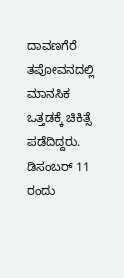ದಾವಣಗೆರೆ ತಪೋವನದಲ್ಲಿ ಮಾನಸಿಕ ಒತ್ತಡಕ್ಕೆ ಚಿಕಿತ್ಸೆ ಪಡೆದಿದ್ದರು. ಡಿಸಂಬರ್ 11 ರಂದು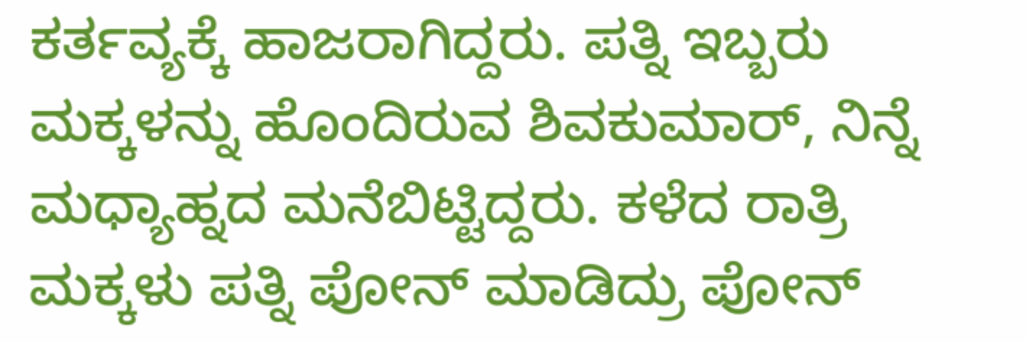ಕರ್ತವ್ಯಕ್ಕೆ ಹಾಜರಾಗಿದ್ದರು. ಪತ್ನಿ ಇಬ್ಬರು ಮಕ್ಕಳನ್ನು ಹೊಂದಿರುವ ಶಿವಕುಮಾರ್, ನಿನ್ನೆ ಮಧ್ಯಾಹ್ನದ ಮನೆಬಿಟ್ಟಿದ್ದರು. ಕಳೆದ ರಾತ್ರಿ ಮಕ್ಕಳು ಪತ್ನಿ ಪೋನ್ ಮಾಡಿದ್ರು ಪೋನ್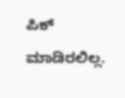ಪಿಕ್ ಮಾಡಿರಲಿಲ್ಲ.